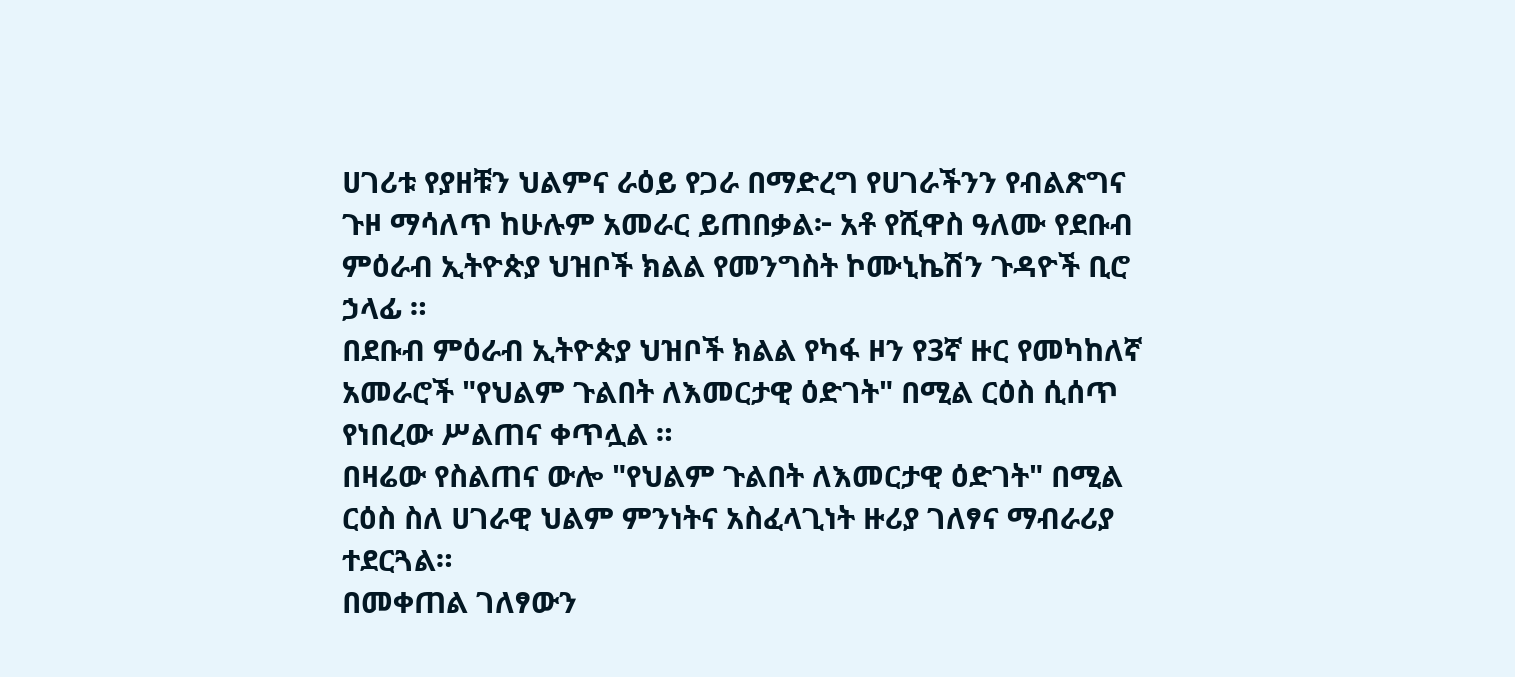ሀገሪቱ የያዘቹን ህልምና ራዕይ የጋራ በማድረግ የሀገራችንን የብልጽግና ጉዞ ማሳለጥ ከሁሉም አመራር ይጠበቃል፦ አቶ የሺዋስ ዓለሙ የደቡብ ምዕራብ ኢትዮጵያ ህዝቦች ክልል የመንግስት ኮሙኒኬሽን ጉዳዮች ቢሮ ኃላፊ ።
በደቡብ ምዕራብ ኢትዮጵያ ህዝቦች ክልል የካፋ ዞን የ3ኛ ዙር የመካከለኛ አመራሮች "የህልም ጉልበት ለእመርታዊ ዕድገት" በሚል ርዕስ ሲሰጥ የነበረው ሥልጠና ቀጥሏል ።
በዛሬው የስልጠና ውሎ "የህልም ጉልበት ለእመርታዊ ዕድገት" በሚል ርዕስ ስለ ሀገራዊ ህልም ምንነትና አስፈላጊነት ዙሪያ ገለፃና ማብራሪያ ተደርጓል።
በመቀጠል ገለፃውን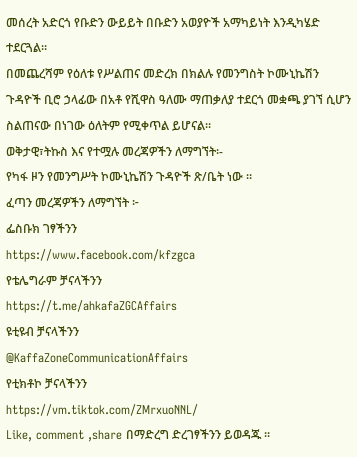መሰረት አድርጎ የቡድን ውይይት በቡድን አወያዮች አማካይነት እንዲካሄድ ተደርጓል።
በመጨረሻም የዕለቱ የሥልጠና መድረክ በክልሉ የመንግስት ኮሙኒኬሽን ጉዳዮች ቢሮ ኃላፊው በአቶ የሺዋስ ዓለሙ ማጠቃለያ ተደርጎ መቋጫ ያገኘ ሲሆን ስልጠናው በነገው ዕለትም የሚቀጥል ይሆናል።
ወቅታዊ፣ትኩስ እና የተሟሉ መረጃዎችን ለማግኘት፡-
የካፋ ዞን የመንግሥት ኮሙኒኬሽን ጉዳዮች ጽ/ቤት ነው ።
ፈጣን መረጃዎችን ለማግኘት ፦
ፌስቡክ ገፃችንን
https://www.facebook.com/kfzgca
የቴሌግራም ቻናላችንን
https://t.me/ahkafaZGCAffairs
ዩቲዩብ ቻናላችንን
@KaffaZoneCommunicationAffairs
የቲክቶኮ ቻናላችንን
https://vm.tiktok.com/ZMrxuoNNL/
Like, comment ,share በማድረግ ድረገፃችንን ይወዳጁ ።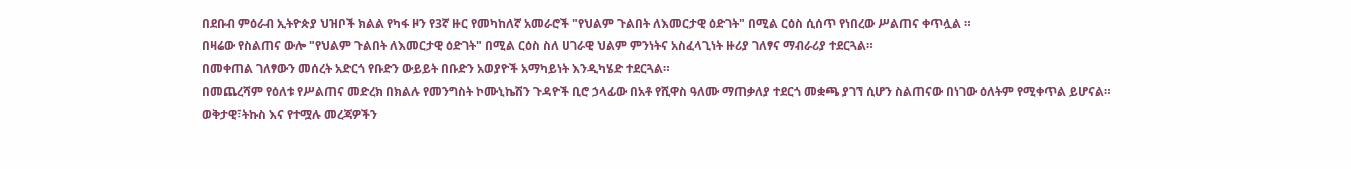በደቡብ ምዕራብ ኢትዮጵያ ህዝቦች ክልል የካፋ ዞን የ3ኛ ዙር የመካከለኛ አመራሮች "የህልም ጉልበት ለእመርታዊ ዕድገት" በሚል ርዕስ ሲሰጥ የነበረው ሥልጠና ቀጥሏል ።
በዛሬው የስልጠና ውሎ "የህልም ጉልበት ለእመርታዊ ዕድገት" በሚል ርዕስ ስለ ሀገራዊ ህልም ምንነትና አስፈላጊነት ዙሪያ ገለፃና ማብራሪያ ተደርጓል።
በመቀጠል ገለፃውን መሰረት አድርጎ የቡድን ውይይት በቡድን አወያዮች አማካይነት እንዲካሄድ ተደርጓል።
በመጨረሻም የዕለቱ የሥልጠና መድረክ በክልሉ የመንግስት ኮሙኒኬሽን ጉዳዮች ቢሮ ኃላፊው በአቶ የሺዋስ ዓለሙ ማጠቃለያ ተደርጎ መቋጫ ያገኘ ሲሆን ስልጠናው በነገው ዕለትም የሚቀጥል ይሆናል።
ወቅታዊ፣ትኩስ እና የተሟሉ መረጃዎችን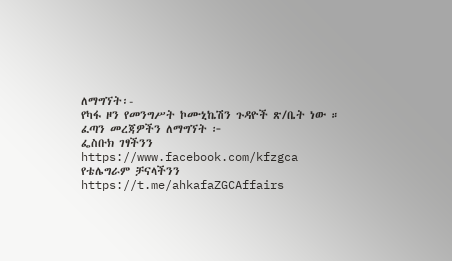ለማግኘት፡-
የካፋ ዞን የመንግሥት ኮሙኒኬሽን ጉዳዮች ጽ/ቤት ነው ።
ፈጣን መረጃዎችን ለማግኘት ፦
ፌስቡክ ገፃችንን
https://www.facebook.com/kfzgca
የቴሌግራም ቻናላችንን
https://t.me/ahkafaZGCAffairs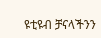ዩቲዩብ ቻናላችንን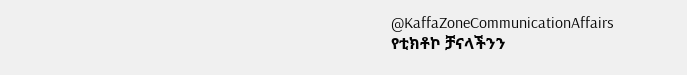@KaffaZoneCommunicationAffairs
የቲክቶኮ ቻናላችንን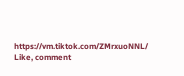https://vm.tiktok.com/ZMrxuoNNL/
Like, comment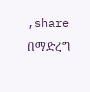,share በማድረግ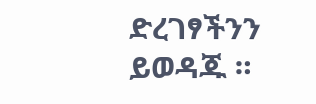ድረገፃችንን ይወዳጁ ።